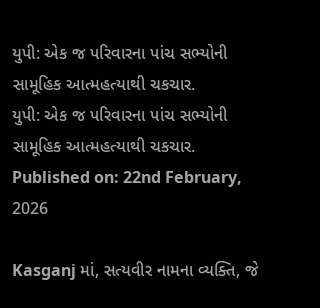યુપી: એક જ પરિવારના પાંચ સભ્યોની સામૂહિક આત્મહત્યાથી ચકચાર.
યુપી: એક જ પરિવારના પાંચ સભ્યોની સામૂહિક આત્મહત્યાથી ચકચાર.
Published on: 22nd February, 2026

Kasganj માં, સત્યવીર નામના વ્યક્તિ, જે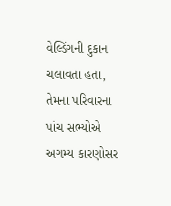વેલ્ડિંગની દુકાન ચલાવતા હતા, તેમના પરિવારના પાંચ સભ્યોએ અગમ્ય કારણોસર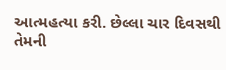આત્મહત્યા કરી. છેલ્લા ચાર દિવસથી તેમની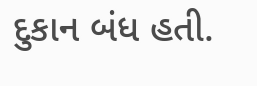દુકાન બંધ હતી.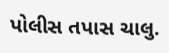પોલીસ તપાસ ચાલુ.